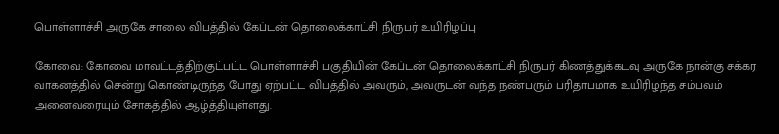பொள்ளாச்சி அருகே சாலை விபத்தில் கேப்டன் தொலைக்காட்சி நிருபர் உயிரிழப்பு

கோவை: கோவை மாவட்டத்திற்குட்பட்ட பொள்ளாச்சி பகுதியின் கேப்டன் தொலைக்காட்சி நிருபர் கிணத்துக்கடவு அருகே நான்கு சக்கர வாகனத்தில் சென்று கொண்டிருந்த போது ஏற்பட்ட விபத்தில் அவரும், அவருடன் வந்த நண்பரும் பரிதாபமாக உயிரிழந்த சம்பவம் அனைவரையும் சோகத்தில் ஆழ்த்தியுள்ளது.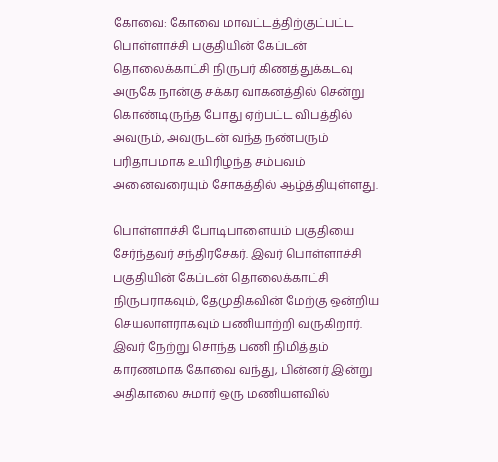கோவை: கோவை மாவட்டத்திற்குட்பட்ட பொள்ளாச்சி பகுதியின் கேப்டன் தொலைக்காட்சி நிருபர் கிணத்துக்கடவு அருகே நான்கு சக்கர வாகனத்தில் சென்று கொண்டிருந்த போது ஏற்பட்ட விபத்தில் அவரும், அவருடன் வந்த நண்பரும் பரிதாபமாக உயிரிழந்த சம்பவம் அனைவரையும் சோகத்தில் ஆழ்த்தியுள்ளது.

பொள்ளாச்சி போடிபாளையம் பகுதியை சேர்ந்தவர் சந்திரசேகர். இவர் பொள்ளாச்சி பகுதியின் கேப்டன் தொலைக்காட்சி நிருபராகவும், தேமுதிகவின் மேற்கு ஒன்றிய செயலாளராகவும் பணியாற்றி வருகிறார். இவர் நேற்று சொந்த பணி நிமித்தம் காரணமாக கோவை வந்து, பின்னர் இன்று அதிகாலை சுமார் ஒரு மணியளவில்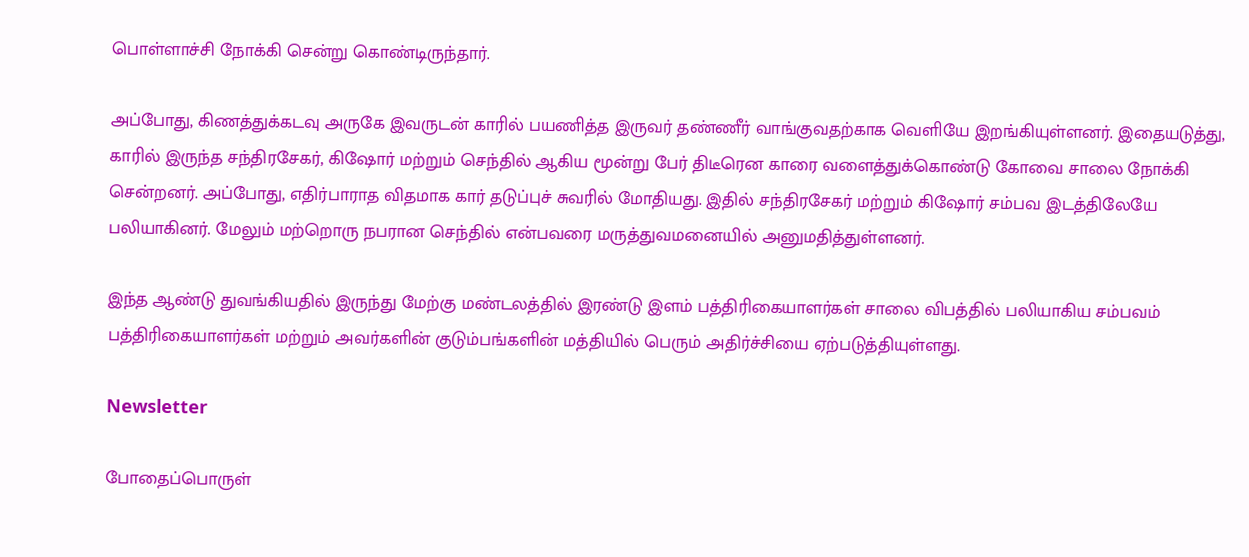பொள்ளாச்சி நோக்கி சென்று கொண்டிருந்தார்.

அப்போது, கிணத்துக்கடவு அருகே இவருடன் காரில் பயணித்த இருவர் தண்ணீர் வாங்குவதற்காக வெளியே இறங்கியுள்ளனர். இதையடுத்து, காரில் இருந்த சந்திரசேகர், கிஷோர் மற்றும் செந்தில் ஆகிய மூன்று பேர் திடீரென காரை வளைத்துக்கொண்டு கோவை சாலை நோக்கி சென்றனர். அப்போது, எதிர்பாராத விதமாக கார் தடுப்புச் சுவரில் மோதியது. இதில் சந்திரசேகர் மற்றும் கிஷோர் சம்பவ இடத்திலேயே பலியாகினர். மேலும் மற்றொரு நபரான செந்தில் என்பவரை மருத்துவமனையில் அனுமதித்துள்ளனர்.

இந்த ஆண்டு துவங்கியதில் இருந்து மேற்கு மண்டலத்தில் இரண்டு இளம் பத்திரிகையாளர்கள் சாலை விபத்தில் பலியாகிய சம்பவம் பத்திரிகையாளர்கள் மற்றும் அவர்களின் குடும்பங்களின் மத்தியில் பெரும் அதிர்ச்சியை ஏற்படுத்தியுள்ளது.

Newsletter

போதைப்பொருள்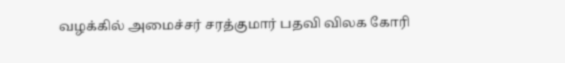வழக்கில் அமைச்சர் சரத்குமார் பதவி விலக கோரி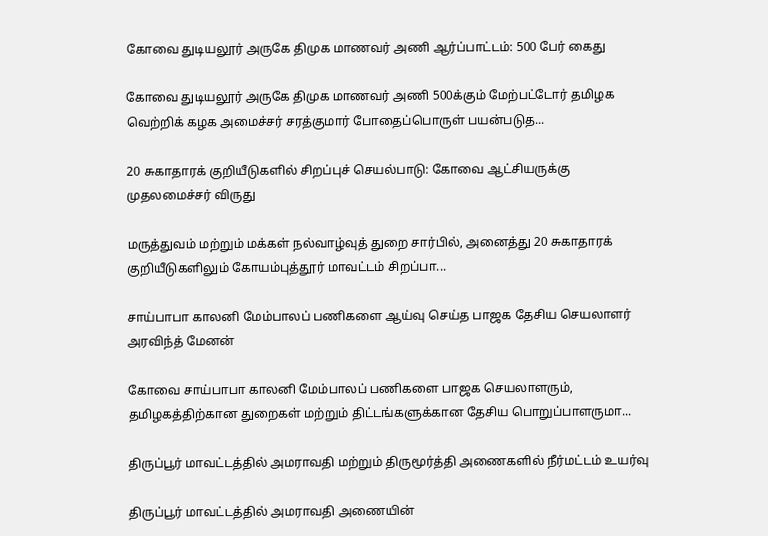கோவை துடியலூர் அருகே திமுக மாணவர் அணி ஆர்ப்பாட்டம்: 500 பேர் கைது

கோவை துடியலூர் அருகே திமுக மாணவர் அணி 500க்கும் மேற்பட்டோர் தமிழக வெற்றிக் கழக அமைச்சர் சரத்குமார் போதைப்பொருள் பயன்படுத...

20 சுகாதாரக் குறியீடுகளில் சிறப்புச் செயல்பாடு: கோவை ஆட்சியருக்கு முதலமைச்சர் விருது

மருத்துவம் மற்றும் மக்கள் நல்வாழ்வுத் துறை சார்பில், அனைத்து 20 சுகாதாரக் குறியீடுகளிலும் கோயம்புத்தூர் மாவட்டம் சிறப்பா...

சாய்பாபா காலனி மேம்பாலப் பணிகளை ஆய்வு செய்த பாஜக தேசிய செயலாளர் அரவிந்த் மேனன்

கோவை சாய்பாபா காலனி மேம்பாலப் பணிகளை பாஜக செயலாளரும், தமிழகத்திற்கான துறைகள் மற்றும் திட்டங்களுக்கான தேசிய பொறுப்பாளருமா...

திருப்பூர் மாவட்டத்தில் அமராவதி மற்றும் திருமூர்த்தி அணைகளில் நீர்மட்டம் உயர்வு

திருப்பூர் மாவட்டத்தில் அமராவதி அணையின்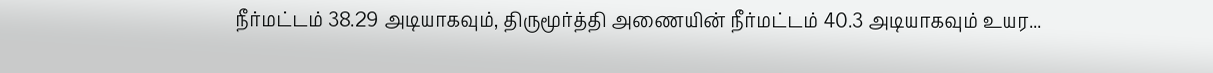நீர்மட்டம் 38.29 அடியாகவும், திருமூர்த்தி அணையின் நீர்மட்டம் 40.3 அடியாகவும் உயர...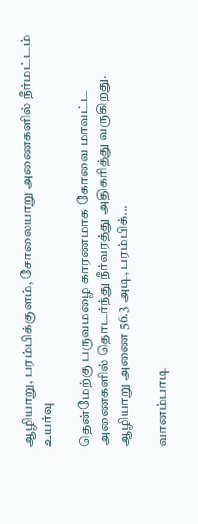ஆழியாறு, பரம்பிக்குளம், சோலையாறு அணைகளில் நீர்மட்டம் உயர்வு

தென்மேற்கு பருவமழை காரணமாக கோவை மாவட்ட அணைகளில் தொடர்ந்து நீர்வரத்து அதிகரித்து வருகிறது. ஆழியாறு அணை 56.3 அடி, பரம்பிக்...

வானம்பாடி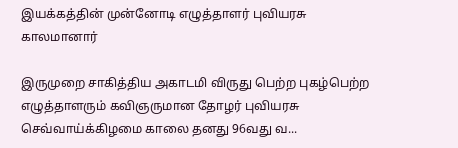இயக்கத்தின் முன்னோடி எழுத்தாளர் புவியரசு காலமானார்

இருமுறை சாகித்திய அகாடமி விருது பெற்ற புகழ்பெற்ற எழுத்தாளரும் கவிஞருமான தோழர் புவியரசு செவ்வாய்க்கிழமை காலை தனது 96வது வ...